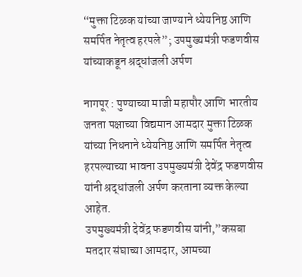“मुक्ता टिळक यांच्या जाण्याने ध्येयनिष्ठ आणि समर्पित नेतृत्व हरपले”; उपमुख्यमंत्री फडणवीस यांच्याकडून श्रद्धांजली अर्पण

नागपूर : पुण्याच्या माजी महापौर आणि भारतीय जनता पक्षाच्या विद्यमान आमदार मुक्ता टिळक यांच्या निधनाने ध्येयनिष्ठ आणि समर्पित नेतृत्व हरपल्याच्या भावना उपमुख्यमंत्री देवेंद्र फडणवीस यांनी श्रद्धांजली अर्पण करताना व्यक्त केल्या आहेत.
उपमुख्यमंत्री देवेंद्र फडणवीस यांनी,”कसबा मतदार संघाच्या आमदार, आमच्या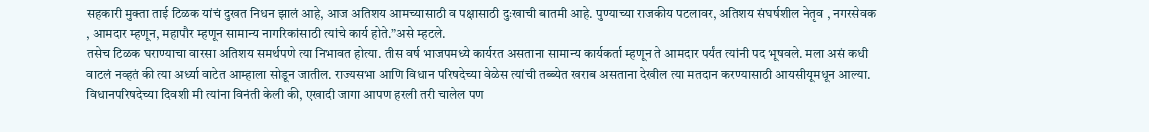सहकारी मुक्ता ताई टिळक यांचं दुखत निधन झालं आहे, आज अतिशय आमच्यासाठी व पक्षासाठी दुःखाची बातमी आहे. पुण्याच्या राजकीय पटलावर, अतिशय संघर्षशील नेतृव , नगरसेवक , आमदार म्हणून, महापौर म्हणून सामान्य नागरिकांसाठी त्यांचे कार्य होते.”असे म्हटले.
तसेच टिळक घराण्याचा वारसा अतिशय समर्थपणे त्या निभावत होत्या. तीस वर्ष भाजपमध्ये कार्यरत असताना सामान्य कार्यकर्ता म्हणून ते आमदार पर्यंत त्यांनी पद भूषवले. मला असं कधी वाटलं नव्हतं की त्या अर्ध्या वाटेत आम्हाला सोडून जातील. राज्यसभा आणि विधान परिषदेच्या वेळेस त्यांची तब्ब्येत खराब असताना देखील त्या मतदान करण्यासाठी आयसीयूमधून आल्या.
विधानपरिषदेच्या दिवशी मी त्यांना विनंती केली की, एखादी जागा आपण हरली तरी चालेल पण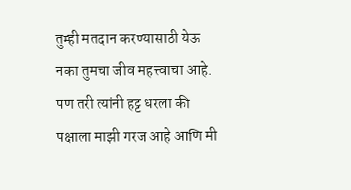तुम्ही मतदान करण्यासाठी येऊ नका तुमचा जीव महत्त्वाचा आहे. पण तरी त्यांनी हट्ट धरला की पक्षाला माझी गरज आहे आणि मी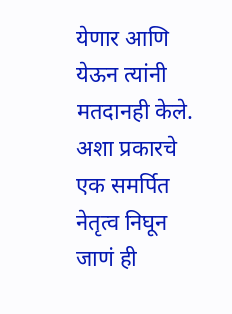येणार आणि येऊन त्यांनी मतदानही केले.
अशा प्रकारचे एक समर्पित नेतृत्व निघून जाणं ही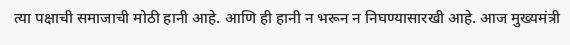त्या पक्षाची समाजाची मोठी हानी आहे. आणि ही हानी न भरून न निघण्यासारखी आहे. आज मुख्यमंत्री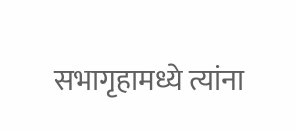सभागृहामध्ये त्यांना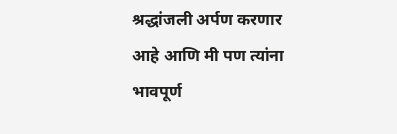श्रद्धांजली अर्पण करणार आहे आणि मी पण त्यांना भावपूर्ण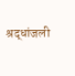श्रद्धांजली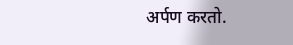अर्पण करतो.